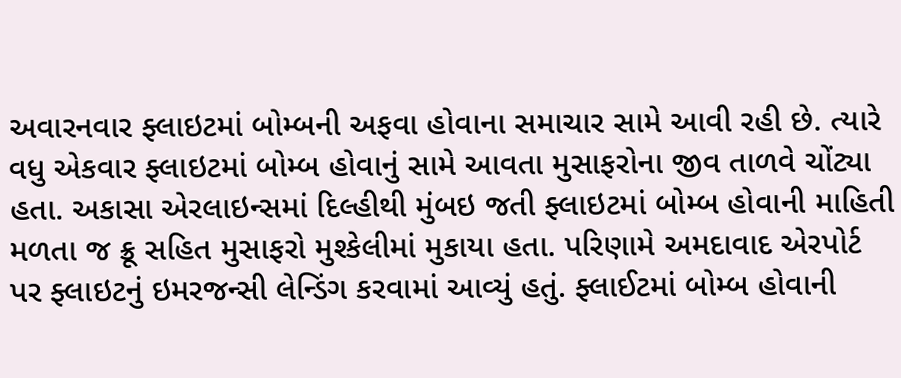અવારનવાર ફ્લાઇટમાં બોમ્બની અફવા હોવાના સમાચાર સામે આવી રહી છે. ત્યારે વધુ એકવાર ફ્લાઇટમાં બોમ્બ હોવાનું સામે આવતા મુસાફરોના જીવ તાળવે ચોંટ્યા હતા. અકાસા એરલાઇન્સમાં દિલ્હીથી મુંબઇ જતી ફ્લાઇટમાં બોમ્બ હોવાની માહિતી મળતા જ ક્રૂ સહિત મુસાફરો મુશ્કેલીમાં મુકાયા હતા. પરિણામે અમદાવાદ એરપોર્ટ પર ફ્લાઇટનું ઇમરજન્સી લેન્ડિંગ કરવામાં આવ્યું હતું. ફ્લાઈટમાં બોમ્બ હોવાની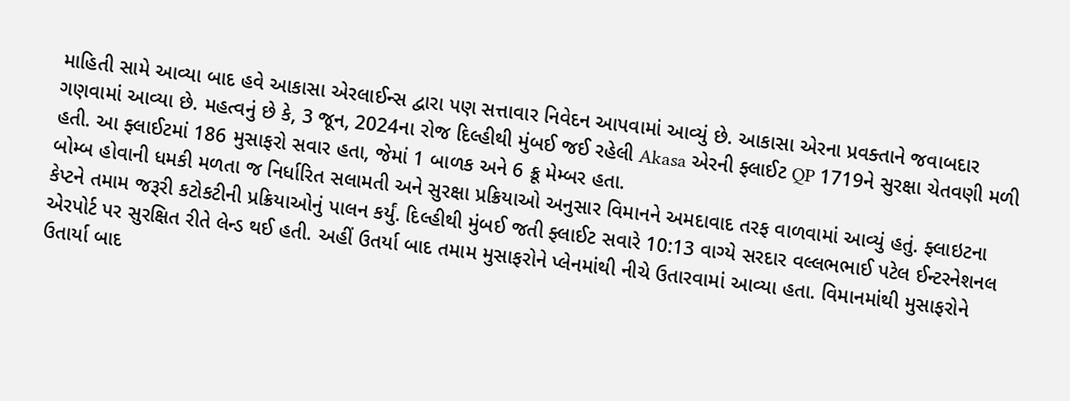માહિતી સામે આવ્યા બાદ હવે આકાસા એરલાઈન્સ દ્વારા પણ સત્તાવાર નિવેદન આપવામાં આવ્યું છે. આકાસા એરના પ્રવક્તાને જવાબદાર ગણવામાં આવ્યા છે. મહત્વનું છે કે, 3 જૂન, 2024ના રોજ દિલ્હીથી મુંબઈ જઈ રહેલી Akasa એરની ફ્લાઈટ QP 1719ને સુરક્ષા ચેતવણી મળી હતી. આ ફ્લાઈટમાં 186 મુસાફરો સવાર હતા, જેમાં 1 બાળક અને 6 ક્રૂ મેમ્બર હતા.
બોમ્બ હોવાની ધમકી મળતા જ નિર્ધારિત સલામતી અને સુરક્ષા પ્રક્રિયાઓ અનુસાર વિમાનને અમદાવાદ તરફ વાળવામાં આવ્યું હતું. ફ્લાઇટના કેપ્ટને તમામ જરૂરી કટોકટીની પ્રક્રિયાઓનું પાલન કર્યું. દિલ્હીથી મુંબઈ જતી ફ્લાઈટ સવારે 10:13 વાગ્યે સરદાર વલ્લભભાઈ પટેલ ઈન્ટરનેશનલ એરપોર્ટ પર સુરક્ષિત રીતે લેન્ડ થઈ હતી. અહીં ઉતર્યા બાદ તમામ મુસાફરોને પ્લેનમાંથી નીચે ઉતારવામાં આવ્યા હતા. વિમાનમાંથી મુસાફરોને ઉતાર્યા બાદ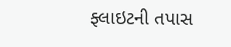ફ્લાઇટની તપાસ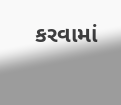કરવામાં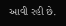આવી રહી છે.